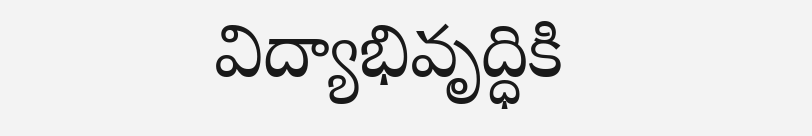విద్యాభివృద్ధికి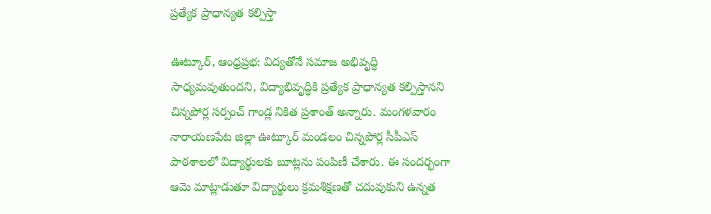ప్రత్యేక ప్రాధాన్యత కల్పిస్తా

ఊట్కూర్, ఆంధ్రప్రభ: విద్యతోనే సమాజ అభివృద్ధి సాధ్యమవుతుందని, విద్యాభివృద్ధికి ప్రత్యేక ప్రాధాన్యత కల్పిస్తానని చిన్నపోర్ల సర్పంచ్ గాండ్ల నికిత ప్రశాంత్ అన్నారు. మంగళవారం నారాయణపేట జిల్లా ఊట్కూర్ మండలం చిన్నపోర్ల సీపీఎస్ పాఠశాలలో విద్యార్థులకు బూట్లను పంపిణీ చేశారు. ఈ సందర్భంగా ఆమె మాట్లాడుతూ విద్యార్థులు క్రమశిక్షణతో చదువుకుని ఉన్నత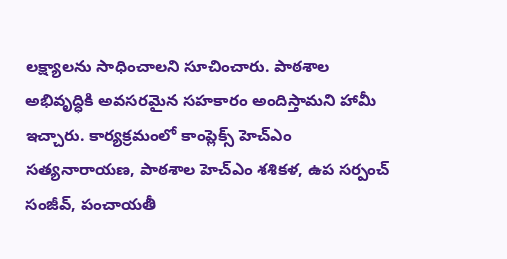లక్ష్యాలను సాధించాలని సూచించారు. పాఠశాల అభివృద్ధికి అవసరమైన సహకారం అందిస్తామని హామీ ఇచ్చారు. కార్యక్రమంలో కాంప్లెక్స్ హెచ్‌ఎం సత్యనారాయణ, పాఠశాల హెచ్‌ఎం శశికళ, ఉప సర్పంచ్ సంజీవ్, పంచాయతీ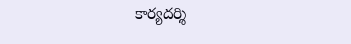కార్యదర్శి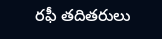రఫీ తదితరులు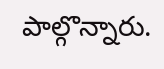పాల్గొన్నారు.